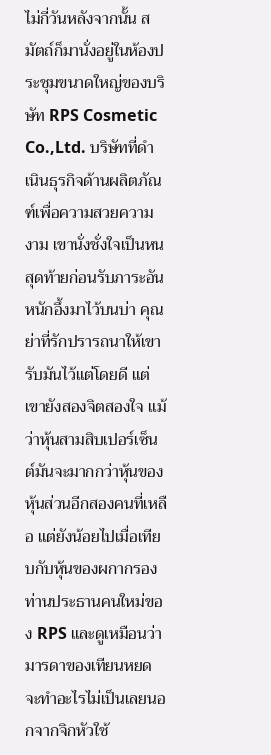ไม่กี่วันหลังจากนั้น สมัตถ์ก็มานั่งอยู่ในห้องประชุมขนาดใหญ่ของบริษัท RPS Cosmetic Co.,Ltd. บริษัทที่ดำเนินธุรกิจด้านผลิตภัณฑ์เพื่อความสวยความงาม เขานั่งชั่งใจเป็นหนสุดท้ายก่อนรับภาระอันหนักอึ้งมาไว้บนบ่า คุณย่าที่รักปรารถนาให้เขารับมันไว้แต่โดยดี แต่เขายังสองจิตสองใจ แม้ว่าหุ้นสามสิบเปอร์เซ็นต์มันจะมากกว่าหุ้นของหุ้นส่วนอีกสองคนที่เหลือ แต่ยังน้อยไปเมื่อเทียบกับหุ้นของผกากรอง ท่านประธานคนใหม่ของ RPS และดูเหมือนว่ามารดาของเทียนหยดจะทำอะไรไม่เป็นเลยนอกจากจิกหัวใช้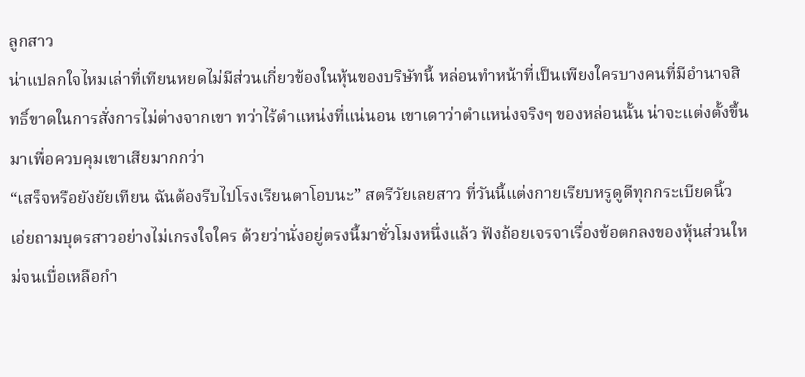ลูกสาว
น่าแปลกใจไหมเล่าที่เทียนหยดไม่มีส่วนเกี่ยวข้องในหุ้นของบริษัทนี้ หล่อนทำหน้าที่เป็นเพียงใครบางคนที่มีอำนาจสิทธิ์ขาดในการสั่งการไม่ต่างจากเขา ทว่าไร้ตำแหน่งที่แน่นอน เขาเดาว่าตำแหน่งจริงๆ ของหล่อนนั้น น่าจะแต่งตั้งขึ้นมาเพื่อควบคุมเขาเสียมากกว่า
“เสร็จหรือยังยัยเทียน ฉันต้องรีบไปโรงเรียนตาโอบนะ” สตรีวัยเลยสาว ที่วันนี้แต่งกายเรียบหรูดูดีทุกกระเบียดนิ้ว เอ่ยถามบุตรสาวอย่างไม่เกรงใจใคร ด้วยว่านั่งอยู่ตรงนี้มาชั่วโมงหนึ่งแล้ว ฟังถ้อยเจรจาเรื่องข้อตกลงของหุ้นส่วนใหม่จนเบื่อเหลือกำ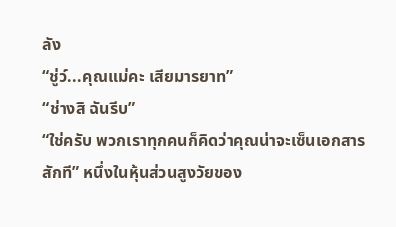ลัง
“ชู่ว์...คุณแม่คะ เสียมารยาท”
“ช่างสิ ฉันรีบ”
“ใช่ครับ พวกเราทุกคนก็คิดว่าคุณน่าจะเซ็นเอกสารสักที” หนึ่งในหุ้นส่วนสูงวัยของ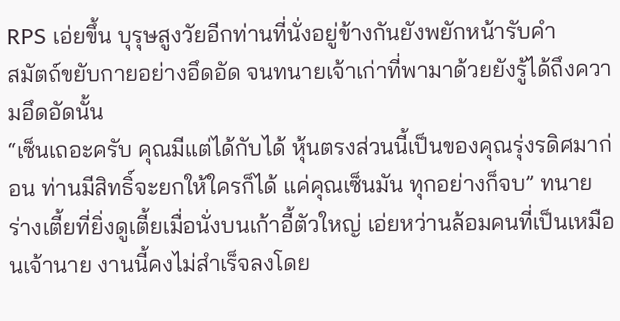RPS เอ่ยขึ้น บุรุษสูงวัยอีกท่านที่นั่งอยู่ข้างกันยังพยักหน้ารับคำ
สมัตถ์ขยับกายอย่างอึดอัด จนทนายเจ้าเก่าที่พามาด้วยยังรู้ได้ถึงความอึดอัดนั้น
“เซ็นเถอะครับ คุณมีแต่ได้กับได้ หุ้นตรงส่วนนี้เป็นของคุณรุ่งรดิศมาก่อน ท่านมีสิทธิ์จะยกให้ใครก็ได้ แค่คุณเซ็นมัน ทุกอย่างก็จบ” ทนายร่างเตี้ยที่ยิ่งดูเตี้ยเมื่อนั่งบนเก้าอี้ตัวใหญ่ เอ่ยหว่านล้อมคนที่เป็นเหมือนเจ้านาย งานนี้คงไม่สำเร็จลงโดย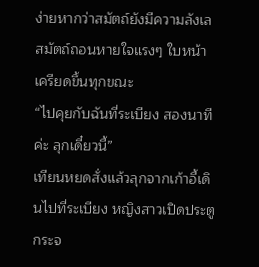ง่ายหากว่าสมัตถ์ยังมีความลังเล
สมัตถ์ถอนหายใจแรงๆ ใบหน้าเครียดขึ้นทุกขณะ
“ไปคุยกับฉันที่ระเบียง สองนาทีค่ะ ลุกเดี๋ยวนี้”
เทียนหยดสั่งแล้วลุกจากเก้าอี้เดินไปที่ระเบียง หญิงสาวเปิดประตูกระจ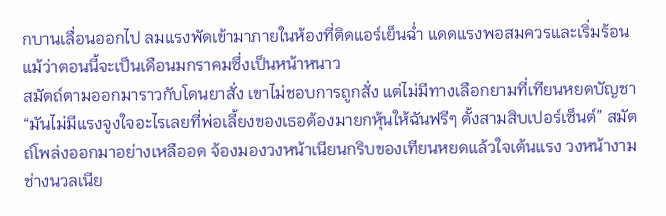กบานเลื่อนออกไป ลมแรงพัดเข้ามาภายในห้องที่ติดแอร์เย็นฉ่ำ แดดแรงพอสมควรและเริ่มร้อนแม้ว่าตอนนี้จะเป็นเดือนมกราคมซึ่งเป็นหน้าหนาว
สมัตถ์ตามออกมาราวกับโดนยาสั่ง เขาไม่ชอบการถูกสั่ง แต่ไม่มีทางเลือกยามที่เทียนหยดบัญชา
“มันไม่มีแรงจูงใจอะไรเลยที่พ่อเลี้ยงของเธอต้องมายกหุ้นให้ฉันฟรีๆ ตั้งสามสิบเปอร์เซ็นต์” สมัตถ์โพล่งออกมาอย่างเหลืออด จ้องมองวงหน้าเนียนกริบของเทียนหยดแล้วใจเต้นแรง วงหน้างามช่างนวลเนีย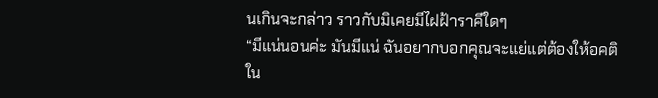นเกินจะกล่าว ราวกับมิเคยมีไฝฝ้าราคีใดๆ
“มีแน่นอนค่ะ มันมีแน่ ฉันอยากบอกคุณจะแย่แต่ต้องให้อคติใน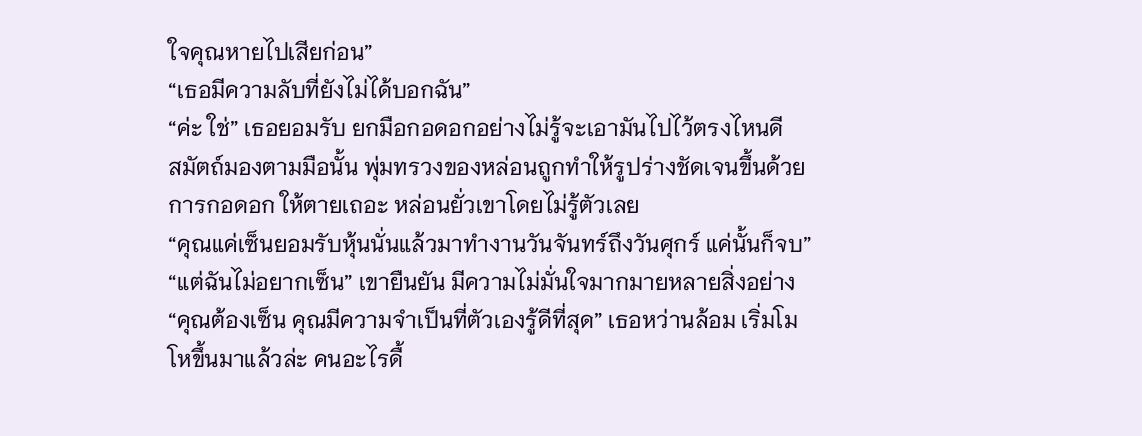ใจคุณหายไปเสียก่อน”
“เธอมีความลับที่ยังไม่ได้บอกฉัน”
“ค่ะ ใช่” เธอยอมรับ ยกมือกอดอกอย่างไม่รู้จะเอามันไปไว้ตรงไหนดี
สมัตถ์มองตามมือนั้น พุ่มทรวงของหล่อนถูกทำให้รูปร่างชัดเจนขึ้นด้วยการกอดอก ให้ตายเถอะ หล่อนยั่วเขาโดยไม่รู้ตัวเลย
“คุณแค่เซ็นยอมรับหุ้นนั่นแล้วมาทำงานวันจันทร์ถึงวันศุกร์ แค่นั้นก็จบ”
“แต่ฉันไม่อยากเซ็น” เขายืนยัน มีความไม่มั่นใจมากมายหลายสิ่งอย่าง
“คุณต้องเซ็น คุณมีความจำเป็นที่ตัวเองรู้ดีที่สุด” เธอหว่านล้อม เริ่มโมโหขึ้นมาแล้วล่ะ คนอะไรดื้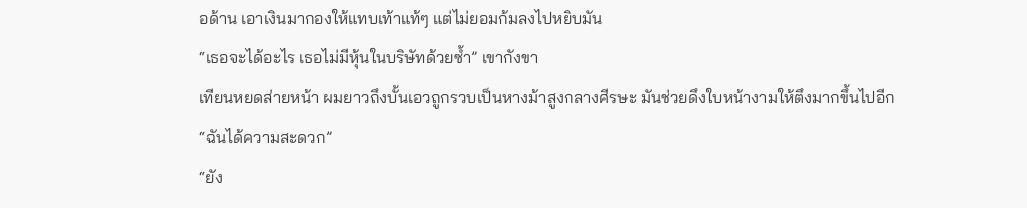อด้าน เอาเงินมากองให้แทบเท้าแท้ๆ แต่ไม่ยอมก้มลงไปหยิบมัน
“เธอจะได้อะไร เธอไม่มีหุ้นในบริษัทด้วยซ้ำ” เขากังขา
เทียนหยดส่ายหน้า ผมยาวถึงบั้นเอวถูกรวบเป็นหางม้าสูงกลางศีรษะ มันช่วยดึงใบหน้างามให้ตึงมากขึ้นไปอีก
“ฉันได้ความสะดวก”
“ยัง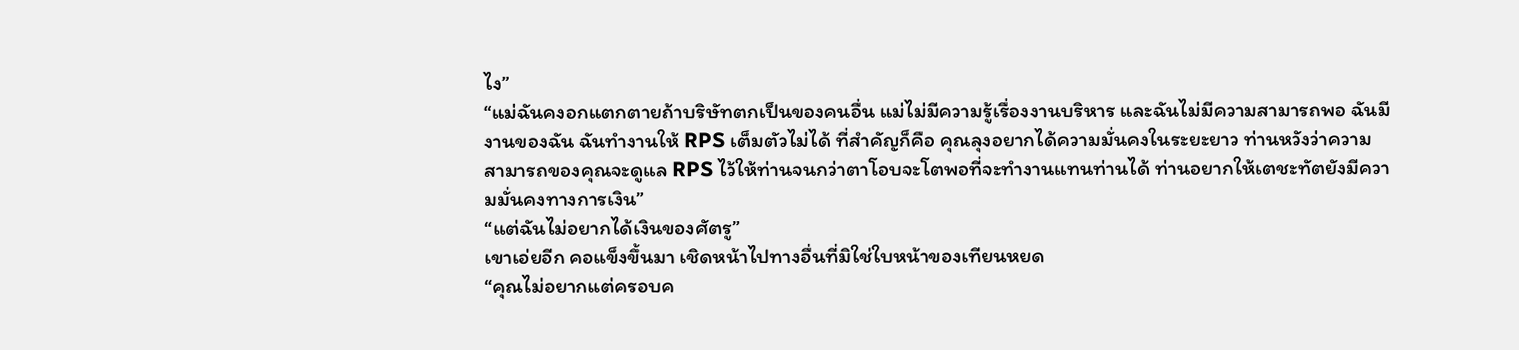ไง”
“แม่ฉันคงอกแตกตายถ้าบริษัทตกเป็นของคนอื่น แม่ไม่มีความรู้เรื่องงานบริหาร และฉันไม่มีความสามารถพอ ฉันมีงานของฉัน ฉันทำงานให้ RPS เต็มตัวไม่ได้ ที่สำคัญก็คือ คุณลุงอยากได้ความมั่นคงในระยะยาว ท่านหวังว่าความสามารถของคุณจะดูแล RPS ไว้ให้ท่านจนกว่าตาโอบจะโตพอที่จะทำงานแทนท่านได้ ท่านอยากให้เตชะทัตยังมีความมั่นคงทางการเงิน”
“แต่ฉันไม่อยากได้เงินของศัตรู”
เขาเอ่ยอีก คอแข็งขึ้นมา เชิดหน้าไปทางอื่นที่มิใช่ใบหน้าของเทียนหยด
“คุณไม่อยากแต่ครอบค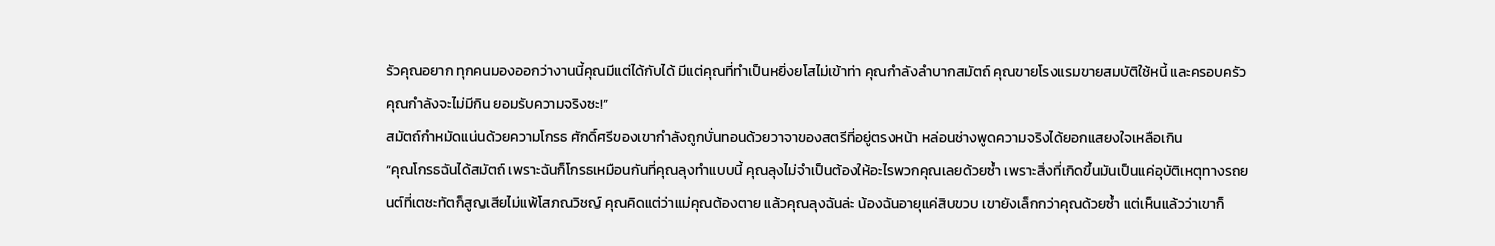รัวคุณอยาก ทุกคนมองออกว่างานนี้คุณมีแต่ได้กับได้ มีแต่คุณที่ทำเป็นหยิ่งยโสไม่เข้าท่า คุณกำลังลำบากสมัตถ์ คุณขายโรงแรมขายสมบัติใช้หนี้ และครอบครัวคุณกำลังจะไม่มีกิน ยอมรับความจริงซะ!”
สมัตถ์กำหมัดแน่นด้วยความโกรธ ศักดิ์ศรีของเขากำลังถูกบั่นทอนด้วยวาจาของสตรีที่อยู่ตรงหน้า หล่อนช่างพูดความจริงได้ยอกแสยงใจเหลือเกิน
“คุณโกรธฉันได้สมัตถ์ เพราะฉันก็โกรธเหมือนกันที่คุณลุงทำแบบนี้ คุณลุงไม่จำเป็นต้องให้อะไรพวกคุณเลยด้วยซ้ำ เพราะสิ่งที่เกิดขึ้นมันเป็นแค่อุบัติเหตุทางรถยนต์ที่เตชะทัตก็สูญเสียไม่แพ้โสภณวิชญ์ คุณคิดแต่ว่าแม่คุณต้องตาย แล้วคุณลุงฉันล่ะ น้องฉันอายุแค่สิบขวบ เขายังเล็กกว่าคุณด้วยซ้ำ แต่เห็นแล้วว่าเขาก็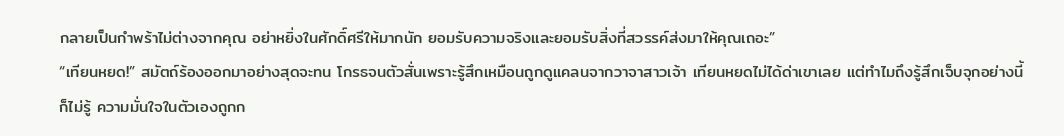กลายเป็นกำพร้าไม่ต่างจากคุณ อย่าหยิ่งในศักดิ์ศรีให้มากนัก ยอมรับความจริงและยอมรับสิ่งที่สวรรค์ส่งมาให้คุณเถอะ”
“เทียนหยด!” สมัตถ์ร้องออกมาอย่างสุดจะทน โกรธจนตัวสั่นเพราะรู้สึกเหมือนถูกดูแคลนจากวาจาสาวเจ้า เทียนหยดไม่ได้ด่าเขาเลย แต่ทำไมถึงรู้สึกเจ็บจุกอย่างนี้ก็ไม่รู้ ความมั่นใจในตัวเองถูกก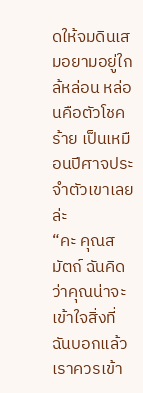ดให้จมดินเสมอยามอยู่ใกล้หล่อน หล่อนคือตัวโชคร้าย เป็นเหมือนปีศาจประจำตัวเขาเลยล่ะ
“คะ คุณสมัตถ์ ฉันคิดว่าคุณน่าจะเข้าใจสิ่งที่ฉันบอกแล้ว เราควรเข้า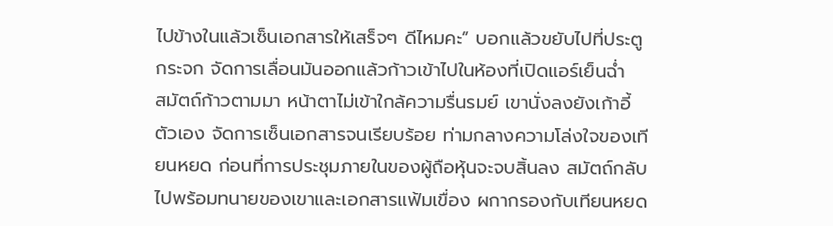ไปข้างในแล้วเซ็นเอกสารให้เสร็จๆ ดีไหมคะ” บอกแล้วขยับไปที่ประตูกระจก จัดการเลื่อนมันออกแล้วก้าวเข้าไปในห้องที่เปิดแอร์เย็นฉ่ำ
สมัตถ์ก้าวตามมา หน้าตาไม่เข้าใกล้ความรื่นรมย์ เขานั่งลงยังเก้าอี้ตัวเอง จัดการเซ็นเอกสารจนเรียบร้อย ท่ามกลางความโล่งใจของเทียนหยด ก่อนที่การประชุมภายในของผู้ถือหุ้นจะจบสิ้นลง สมัตถ์กลับไปพร้อมทนายของเขาและเอกสารแฟ้มเขื่อง ผกากรองกับเทียนหยด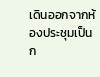เดินออกจากห้องประชุมเป็นก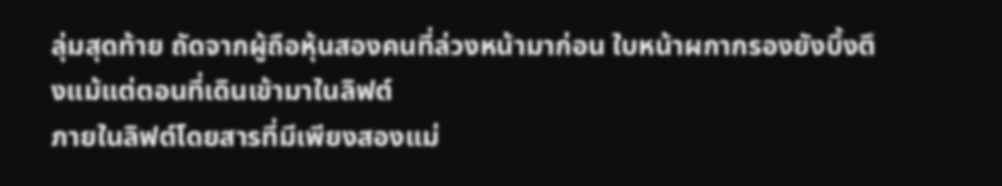ลุ่มสุดท้าย ถัดจากผู้ถือหุ้นสองคนที่ล่วงหน้ามาก่อน ใบหน้าผกากรองยังบึ้งตึงแม้แต่ตอนที่เดินเข้ามาในลิฟต์
ภายในลิฟต์โดยสารที่มีเพียงสองแม่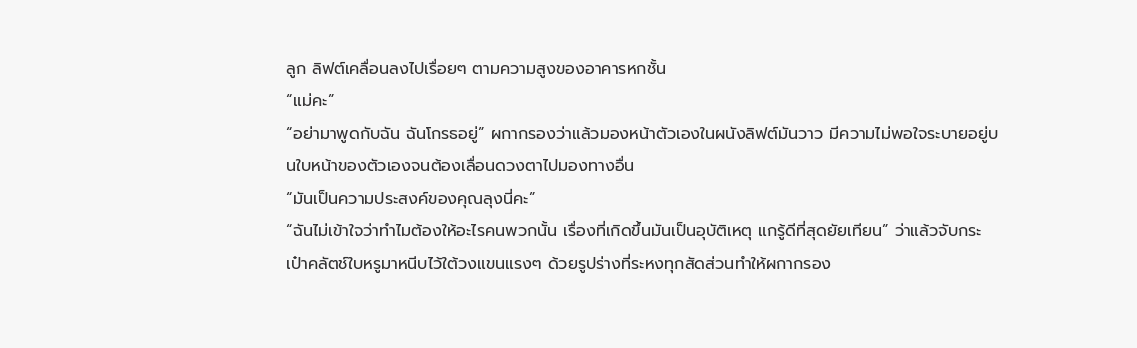ลูก ลิฟต์เคลื่อนลงไปเรื่อยๆ ตามความสูงของอาคารหกชั้น
“แม่คะ”
“อย่ามาพูดกับฉัน ฉันโกรธอยู่” ผกากรองว่าแล้วมองหน้าตัวเองในผนังลิฟต์มันวาว มีความไม่พอใจระบายอยู่บนใบหน้าของตัวเองจนต้องเลื่อนดวงตาไปมองทางอื่น
“มันเป็นความประสงค์ของคุณลุงนี่คะ”
“ฉันไม่เข้าใจว่าทำไมต้องให้อะไรคนพวกนั้น เรื่องที่เกิดขึ้นมันเป็นอุบัติเหตุ แกรู้ดีที่สุดยัยเทียน” ว่าแล้วจับกระเป๋าคลัตช์ใบหรูมาหนีบไว้ใต้วงแขนแรงๆ ด้วยรูปร่างที่ระหงทุกสัดส่วนทำให้ผกากรอง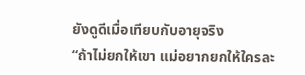ยังดูดีเมื่อเทียบกับอายุจริง
“ถ้าไม่ยกให้เขา แม่อยากยกให้ใครละ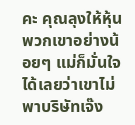คะ คุณลุงให้หุ้นพวกเขาอย่างน้อยๆ แม่ก็มั่นใจได้เลยว่าเขาไม่พาบริษัทเจ๊ง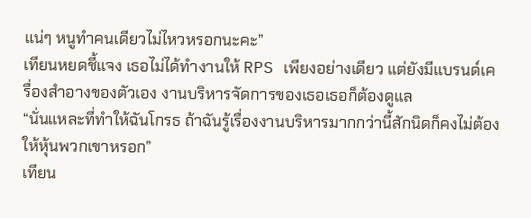แน่ๆ หนูทำคนเดียวไม่ไหวหรอกนะคะ”
เทียนหยดชี้แจง เธอไม่ได้ทำงานให้ RPS เพียงอย่างเดียว แต่ยังมีแบรนด์เครื่องสำอางของตัวเอง งานบริหารจัดการของเธอเธอก็ต้องดูแล
“นั่นแหละที่ทำให้ฉันโกรธ ถ้าฉันรู้เรื่องงานบริหารมากกว่านี้สักนิดก็คงไม่ต้องให้หุ้นพวกเขาหรอก”
เทียน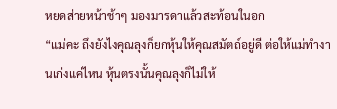หยดส่ายหน้าช้าๆ มองมารดาแล้วสะท้อนในอก
“แม่คะ ถึงยังไงคุณลุงก็ยกหุ้นให้คุณสมัตถ์อยู่ดี ต่อให้แม่ทำงานเก่งแค่ไหน หุ้นตรงนั้นคุณลุงก็ไม่ให้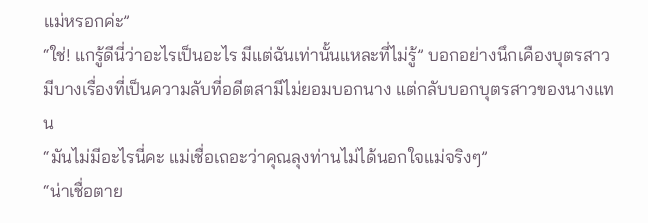แม่หรอกค่ะ”
“ใช่! แกรู้ดีนี่ว่าอะไรเป็นอะไร มีแต่ฉันเท่านั้นแหละที่ไม่รู้” บอกอย่างนึกเคืองบุตรสาว มีบางเรื่องที่เป็นความลับที่อดีตสามีไม่ยอมบอกนาง แต่กลับบอกบุตรสาวของนางแทน
“มันไม่มีอะไรนี่คะ แม่เชื่อเถอะว่าคุณลุงท่านไม่ได้นอกใจแม่จริงๆ”
“น่าเชื่อตาย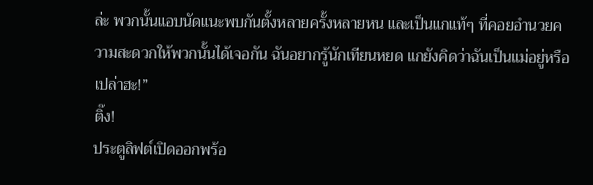ล่ะ พวกนั้นแอบนัดแนะพบกันตั้งหลายครั้งหลายหน และเป็นแกแท้ๆ ที่คอยอำนวยความสะดวกให้พวกนั้นได้เจอกัน ฉันอยากรู้นักเทียนหยด แกยังคิดว่าฉันเป็นแม่อยู่หรือเปล่าฮะ!”
ติ๊ง!
ประตูลิฟต์เปิดออกพร้อ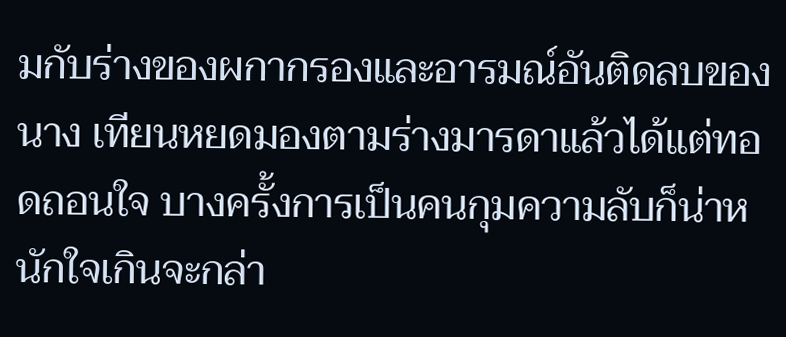มกับร่างของผกากรองและอารมณ์อันติดลบของนาง เทียนหยดมองตามร่างมารดาแล้วได้แต่ทอดถอนใจ บางครั้งการเป็นคนกุมความลับก็น่าหนักใจเกินจะกล่า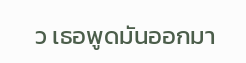ว เธอพูดมันออกมา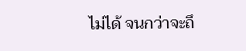ไม่ได้ จนกว่าจะถึ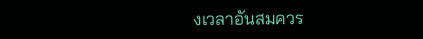งเวลาอันสมควร